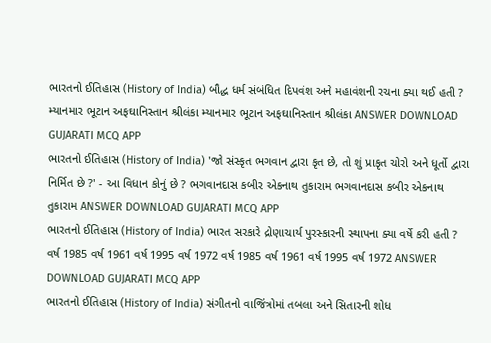ભારતનો ઈતિહાસ (History of India) બૌદ્ધ ધર્મ સંબંધિત દિપવંશ અને મહાવંશની રચના ક્યા થઈ હતી ? મ્યાનમાર ભૂટાન અફઘાનિસ્તાન શ્રીલંકા મ્યાનમાર ભૂટાન અફઘાનિસ્તાન શ્રીલંકા ANSWER DOWNLOAD GUJARATI MCQ APP
ભારતનો ઈતિહાસ (History of India) 'જો સંસ્કૃત ભગવાન દ્વારા કૃત છે, તો શું પ્રાકૃત ચોરો અને ધૂર્તો દ્વારા નિર્મિત છે ?' - આ વિધાન કોનું છે ? ભગવાનદાસ કબીર એકનાથ તુકારામ ભગવાનદાસ કબીર એકનાથ તુકારામ ANSWER DOWNLOAD GUJARATI MCQ APP
ભારતનો ઈતિહાસ (History of India) ભારત સરકારે દ્રોણાચાર્ય પુરસ્કારની સ્થાપના ક્યા વર્ષે કરી હતી ? વર્ષ 1985 વર્ષ 1961 વર્ષ 1995 વર્ષ 1972 વર્ષ 1985 વર્ષ 1961 વર્ષ 1995 વર્ષ 1972 ANSWER DOWNLOAD GUJARATI MCQ APP
ભારતનો ઈતિહાસ (History of India) સંગીતનો વાજિંત્રોમાં તબલા અને સિતારની શોધ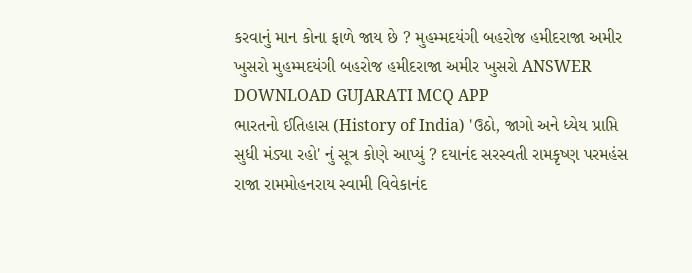કરવાનું માન કોના ફાળે જાય છે ? મુહમ્મદયંગી બહરોજ હમીદરાજા અમીર ખુસરો મુહમ્મદયંગી બહરોજ હમીદરાજા અમીર ખુસરો ANSWER DOWNLOAD GUJARATI MCQ APP
ભારતનો ઈતિહાસ (History of India) 'ઉઠો, જાગો અને ધ્યેય પ્રાપ્તિ સુધી મંડ્યા રહો' નું સૂત્ર કોણે આપ્યું ? દયાનંદ સરસ્વતી રામકૃષ્ણ પરમહંસ રાજા રામમોહનરાય સ્વામી વિવેકાનંદ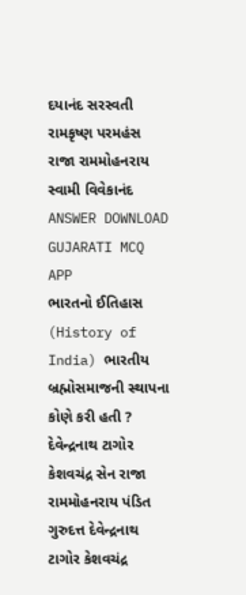દયાનંદ સરસ્વતી રામકૃષ્ણ પરમહંસ રાજા રામમોહનરાય સ્વામી વિવેકાનંદ ANSWER DOWNLOAD GUJARATI MCQ APP
ભારતનો ઈતિહાસ (History of India) ભારતીય બ્રહ્મોસમાજની સ્થાપના કોણે કરી હતી ? દેવેન્દ્રનાથ ટાગોર કેશવચંદ્ર સેન રાજા રામમોહનરાય પંડિત ગુરુદત્ત દેવેન્દ્રનાથ ટાગોર કેશવચંદ્ર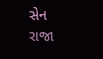સેન રાજા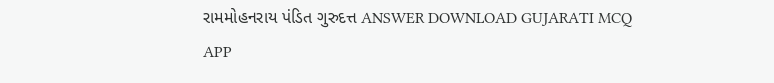રામમોહનરાય પંડિત ગુરુદત્ત ANSWER DOWNLOAD GUJARATI MCQ APP